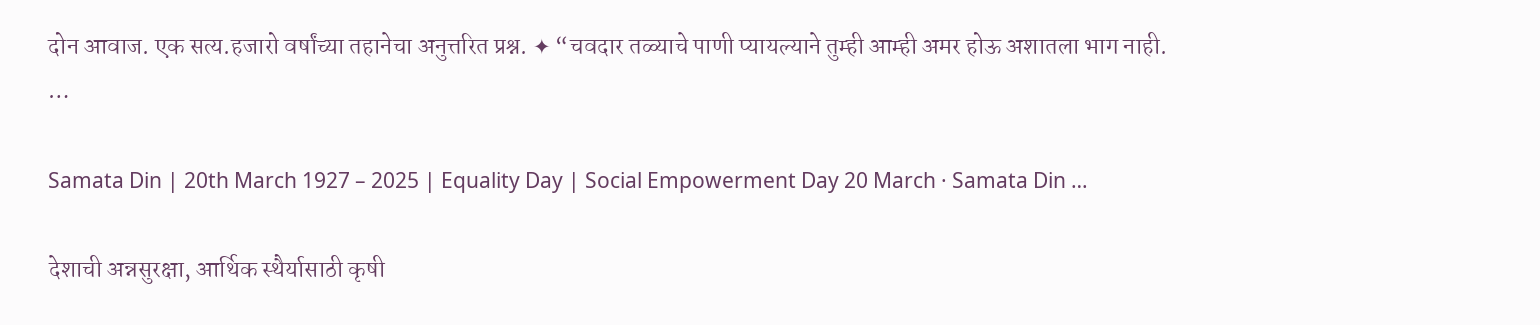दोन आवाज. एक सत्य.हजारो वर्षांच्या तहानेचा अनुत्तरित प्रश्न. ✦ “चवदार तळ्याचे पाणी प्यायल्याने तुम्ही आम्ही अमर होऊ अशातला भाग नाही. …

Samata Din | 20th March 1927 – 2025 | Equality Day | Social Empowerment Day 20 March · Samata Din …

देशाची अन्नसुरक्षा, आर्थिक स्थैर्यासाठी कृषी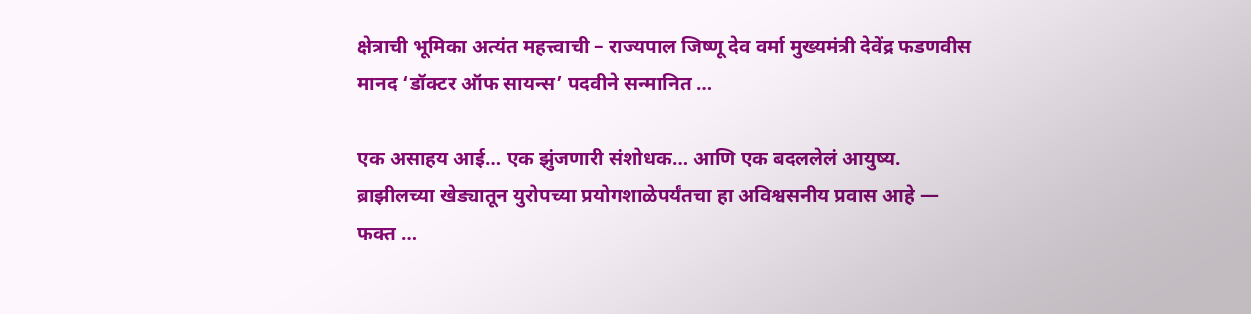क्षेत्राची भूमिका अत्यंत महत्त्वाची – राज्यपाल जिष्णू देव वर्मा मुख्यमंत्री देवेंद्र फडणवीस मानद ‘डॉक्टर ऑफ सायन्स’ पदवीने सन्मानित …

एक असाहय आई… एक झुंजणारी संशोधक… आणि एक बदललेलं आयुष्य. ब्राझीलच्या खेड्यातून युरोपच्या प्रयोगशाळेपर्यंतचा हा अविश्वसनीय प्रवास आहे — फक्त …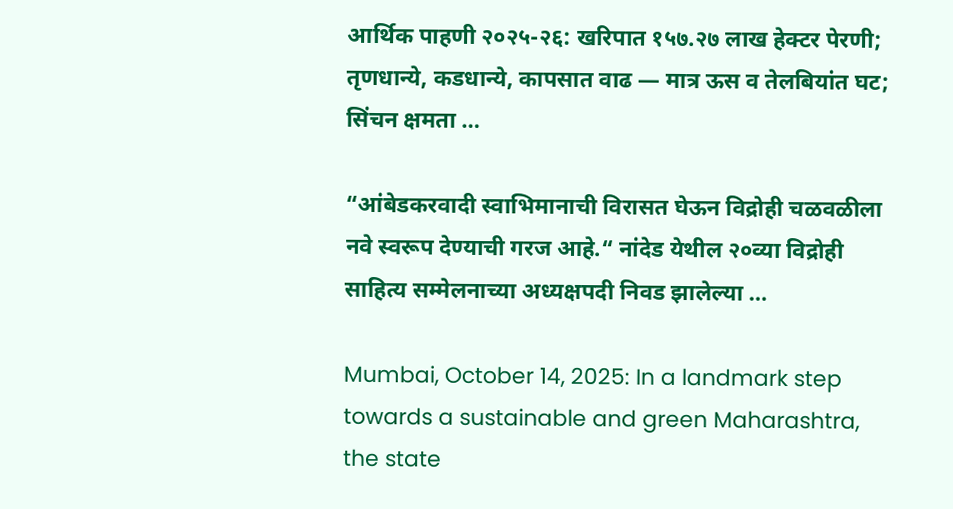आर्थिक पाहणी २०२५-२६: खरिपात १५७.२७ लाख हेक्टर पेरणी; तृणधान्ये, कडधान्ये, कापसात वाढ — मात्र ऊस व तेलबियांत घट; सिंचन क्षमता …

“आंबेडकरवादी स्वाभिमानाची विरासत घेऊन विद्रोही चळवळीला नवे स्वरूप देण्याची गरज आहे.“ नांदेड येथील २०व्या विद्रोही साहित्य सम्मेलनाच्या अध्यक्षपदी निवड झालेल्या …

Mumbai, October 14, 2025: In a landmark step towards a sustainable and green Maharashtra, the state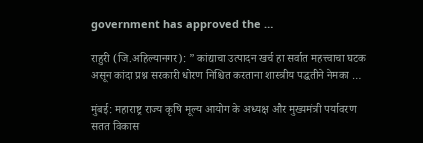government has approved the …

राहुरी (जि.अहिल्यानगर): ” कांद्याचा उत्पादन खर्च हा सर्वात महत्त्वाचा घटक असून कांदा प्रश्न सरकारी धोरण निश्चित करताना शास्त्रीय पद्धतीने नेमका …

मुंबई: महाराष्ट्र राज्य कृषि मूल्य आयोग के अध्यक्ष और मुख्यमंत्री पर्यावरण सतत विकास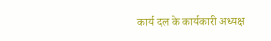कार्य दल के कार्यकारी अध्यक्ष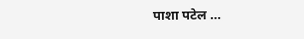पाशा पटेल …